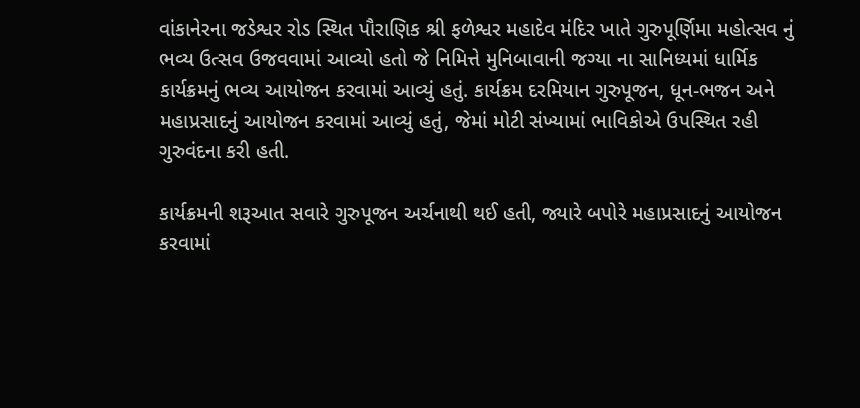વાંકાનેરના જડેશ્વર રોડ સ્થિત પૌરાણિક શ્રી ફળેશ્વર મહાદેવ મંદિર ખાતે ગુરુપૂર્ણિમા મહોત્સવ નું ભવ્ય ઉત્સવ ઉજવવામાં આવ્યો હતો જે નિમિત્તે મુનિબાવાની જગ્યા ના સાનિધ્યમાં ધાર્મિક કાર્યક્રમનું ભવ્ય આયોજન કરવામાં આવ્યું હતું. કાર્યક્રમ દરમિયાન ગુરુપૂજન, ધૂન-ભજન અને મહાપ્રસાદનું આયોજન કરવામાં આવ્યું હતું, જેમાં મોટી સંખ્યામાં ભાવિકોએ ઉપસ્થિત રહી ગુરુવંદના કરી હતી.

કાર્યક્રમની શરૂઆત સવારે ગુરુપૂજન અર્ચનાથી થઈ હતી, જ્યારે બપોરે મહાપ્રસાદનું આયોજન કરવામાં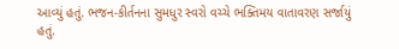આવ્યું હતું. ભજન-કીર્તનના સુમધુર સ્વરો વચ્ચે ભક્તિમય વાતાવરણ સર્જાયું હતું.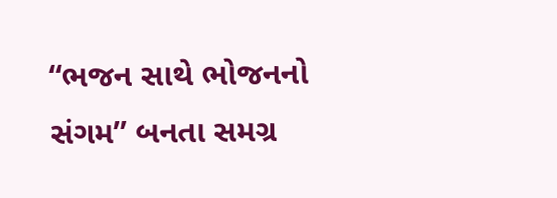“ભજન સાથે ભોજનનો સંગમ” બનતા સમગ્ર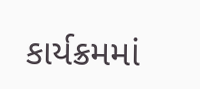કાર્યક્રમમાં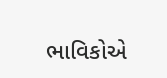ભાવિકોએ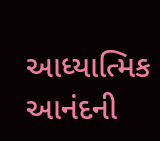આધ્યાત્મિક આનંદની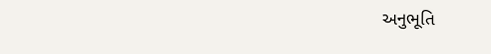અનુભૂતિ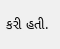કરી હતી.